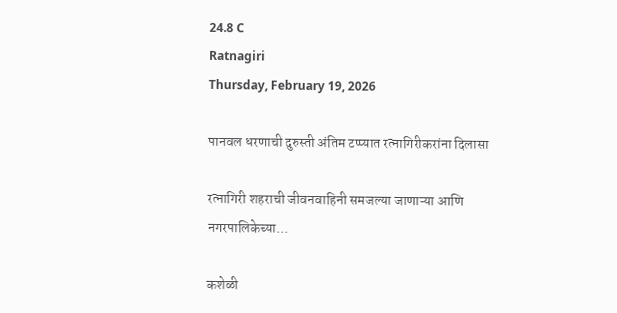24.8 C
Ratnagiri
Thursday, February 19, 2026

पानवल धरणाची दुरुस्ती अंतिम टप्प्यात रत्नागिरीकरांना दिलासा

रत्नागिरी शहराची जीवनवाहिनी समजल्या जाणाऱ्या आणि नगरपालिकेच्या...

कशेळी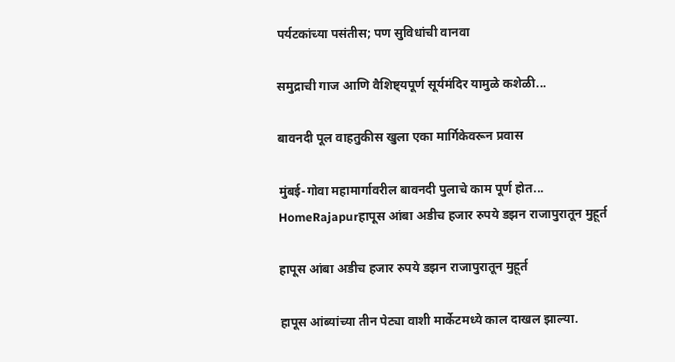पर्यटकांच्या पसंतीस; पण सुविधांची वानवा

समुद्राची गाज आणि वैशिष्ट्यपूर्ण सूर्यमंदिर यामुळे कशेळी...

बावनदी पूल वाहतुकीस खुला एका मार्गिकेवरून प्रवास

मुंबई-गोवा महामार्गावरील बावनदी पुलाचे काम पूर्ण होत...
HomeRajapurहापूस आंबा अडीच हजार रुपये डझन राजापुरातून मुहूर्त

हापूस आंबा अडीच हजार रुपये डझन राजापुरातून मुहूर्त

हापूस आंब्यांच्या तीन पेट्या वाशी मार्केटमध्ये काल दाखल झाल्या.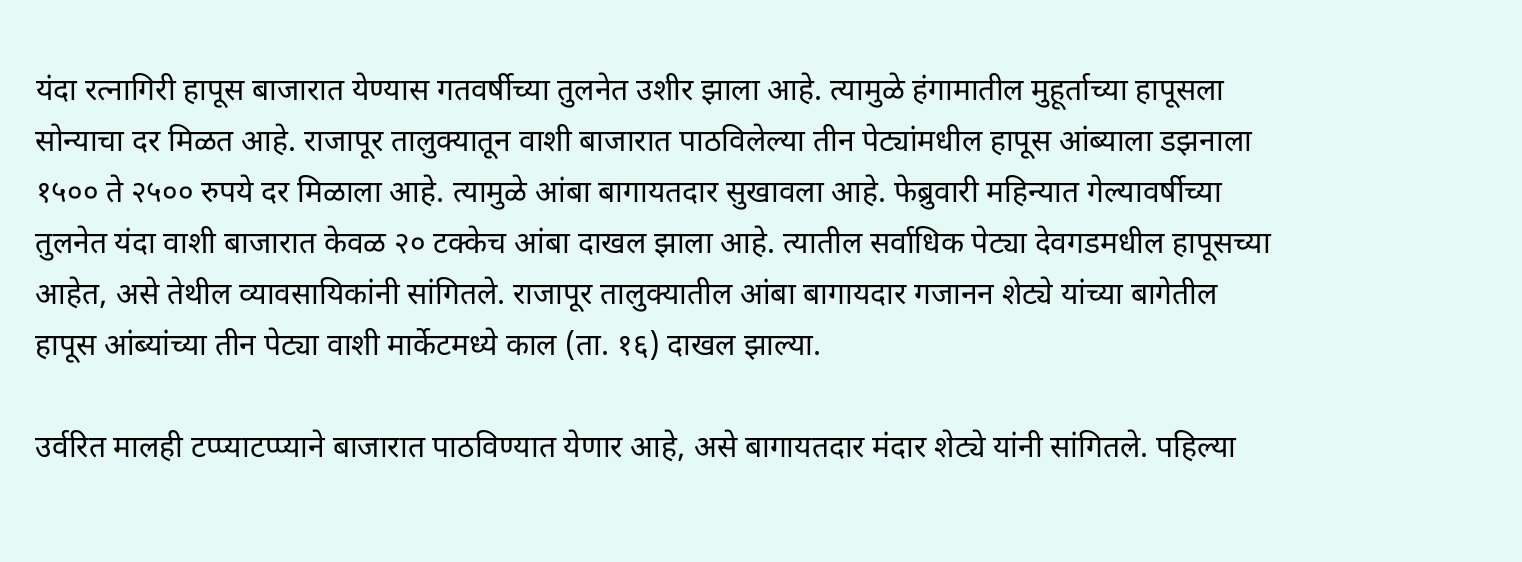यंदा रत्नागिरी हापूस बाजारात येण्यास गतवर्षीच्या तुलनेत उशीर झाला आहे. त्यामुळे हंगामातील मुहूर्ताच्या हापूसला सोन्याचा दर मिळत आहे. राजापूर तालुक्यातून वाशी बाजारात पाठविलेल्या तीन पेट्यांमधील हापूस आंब्याला डझनाला १५०० ते २५०० रुपये दर मिळाला आहे. त्यामुळे आंबा बागायतदार सुखावला आहे. फेब्रुवारी महिन्यात गेल्यावर्षीच्या तुलनेत यंदा वाशी बाजारात केवळ २० टक्केच आंबा दाखल झाला आहे. त्यातील सर्वाधिक पेट्या देवगडमधील हापूसच्या आहेत, असे तेथील व्यावसायिकांनी सांगितले. राजापूर तालुक्यातील आंबा बागायदार गजानन शेट्ये यांच्या बागेतील हापूस आंब्यांच्या तीन पेट्या वाशी मार्केटमध्ये काल (ता. १६) दाखल झाल्या.

उर्वरित मालही टप्प्याटप्प्याने बाजारात पाठविण्यात येणार आहे, असे बागायतदार मंदार शेट्ये यांनी सांगितले. पहिल्या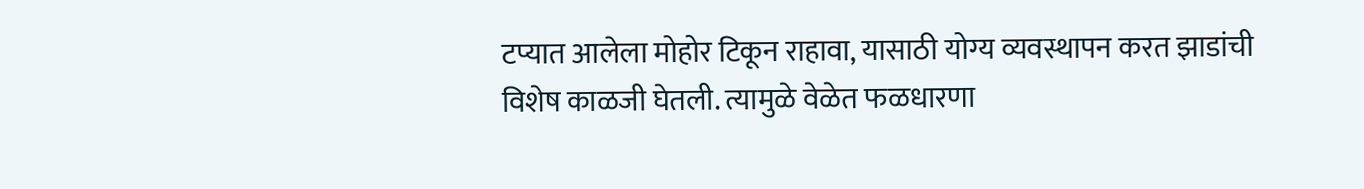टप्यात आलेला मोहोर टिकून राहावा, यासाठी योग्य व्यवस्थापन करत झाडांची विशेष काळजी घेतली. त्यामुळे वेळेत फळधारणा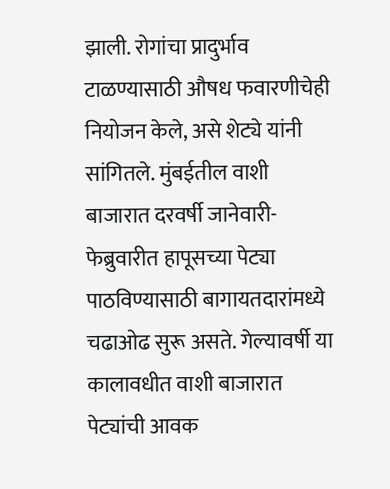झाली. रोगांचा प्रादुर्भाव टाळण्यासाठी औषध फवारणीचेही नियोजन केले, असे शेट्ये यांनी सांगितले. मुंबईतील वाशी बाजारात दरवर्षी जानेवारी-फेब्रुवारीत हापूसच्या पेट्या पाठविण्यासाठी बागायतदारांमध्ये चढाओढ सुरू असते. गेल्यावर्षी या कालावधीत वाशी बाजारात पेट्यांची आवक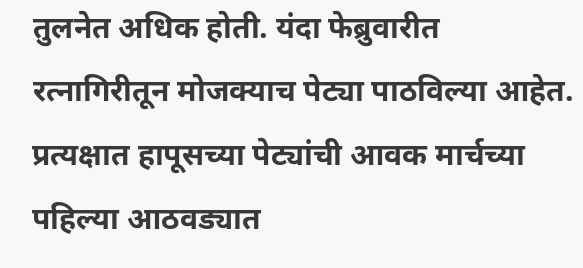तुलनेत अधिक होती. यंदा फेब्रुवारीत रत्नागिरीतून मोजक्याच पेट्या पाठविल्या आहेत. प्रत्यक्षात हापूसच्या पेट्यांची आवक मार्चच्या पहिल्या आठवड्यात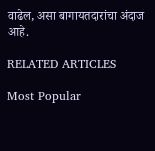वाढेल, असा बागायतदारांचा अंदाज आहे.

RELATED ARTICLES

Most Popular